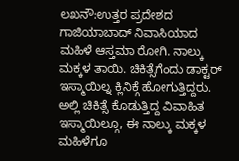ಲಖನೌ:ಉತ್ತರ ಪ್ರದೇಶದ ಗಾಜಿಯಾಬಾದ್ ನಿವಾಸಿಯಾದ ಮಹಿಳೆ ಆಸ್ತಮಾ ರೋಗಿ. ನಾಲ್ಕು ಮಕ್ಕಳ ತಾಯಿ. ಚಿಕಿತ್ಸೆಗೆಂದು ಡಾಕ್ಟರ್ ಇಸ್ಮಾಯಿಲ್ನ ಕ್ಲಿನಿಕ್ಗೆ ಹೋಗುತ್ತಿದ್ದರು.
ಅಲ್ಲಿ ಚಿಕಿತ್ಸೆ ಕೊಡುತ್ತಿದ್ದ ವಿವಾಹಿತ ಇಸ್ಮಾಯಿಲ್ಗೂ, ಈ ನಾಲ್ಕು ಮಕ್ಕಳ ಮಹಿಳೆಗೂ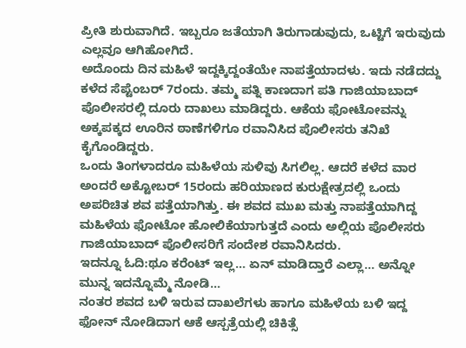ಪ್ರೀತಿ ಶುರುವಾಗಿದೆ. ಇಬ್ಬರೂ ಜತೆಯಾಗಿ ತಿರುಗಾಡುವುದು, ಒಟ್ಟಿಗೆ ಇರುವುದು ಎಲ್ಲವೂ ಆಗಿಹೋಗಿದೆ.
ಅದೊಂದು ದಿನ ಮಹಿಳೆ ಇದ್ದಕ್ಕಿದ್ದಂತೆಯೇ ನಾಪತ್ತೆಯಾದಳು. ಇದು ನಡೆದದ್ದು ಕಳೆದ ಸೆಪ್ಟೆಂಬರ್ 7ರಂದು. ತಮ್ಮ ಪತ್ನಿ ಕಾಣದಾಗ ಪತಿ ಗಾಜಿಯಾಬಾದ್ ಪೊಲೀಸರಲ್ಲಿ ದೂರು ದಾಖಲು ಮಾಡಿದ್ದರು. ಆಕೆಯ ಫೋಟೋವನ್ನು ಅಕ್ಕಪಕ್ಕದ ಊರಿನ ಠಾಣೆಗಳಿಗೂ ರವಾನಿಸಿದ ಪೊಲೀಸರು ತನಿಖೆ ಕೈಗೊಂಡಿದ್ದರು.
ಒಂದು ತಿಂಗಳಾದರೂ ಮಹಿಳೆಯ ಸುಳಿವು ಸಿಗಲಿಲ್ಲ. ಆದರೆ ಕಳೆದ ವಾರ ಅಂದರೆ ಅಕ್ಟೋಬರ್ 15ರಂದು ಹರಿಯಾಣದ ಕುರುಕ್ಷೇತ್ರದಲ್ಲಿ ಒಂದು ಅಪರಿಚಿತ ಶವ ಪತ್ತೆಯಾಗಿತ್ತು. ಈ ಶವದ ಮುಖ ಮತ್ತು ನಾಪತ್ತೆಯಾಗಿದ್ದ ಮಹಿಳೆಯ ಫೋಟೋ ಹೋಲಿಕೆಯಾಗುತ್ತದೆ ಎಂದು ಅಲ್ಲಿಯ ಪೊಲೀಸರು ಗಾಜಿಯಾಬಾದ್ ಪೊಲೀಸರಿಗೆ ಸಂದೇಶ ರವಾನಿಸಿದರು.
ಇದನ್ನೂ ಓದಿ:ಥೂ ಕರೆಂಟ್ ಇಲ್ಲ… ಏನ್ ಮಾಡಿದ್ತಾರೆ ಎಲ್ಲಾ… ಅನ್ನೋ ಮುನ್ನ ಇದನ್ನೊಮ್ಮೆ ನೋಡಿ…
ನಂತರ ಶವದ ಬಳಿ ಇರುವ ದಾಖಲೆಗಳು ಹಾಗೂ ಮಹಿಳೆಯ ಬಳಿ ಇದ್ದ ಫೋನ್ ನೋಡಿದಾಗ ಆಕೆ ಆಸ್ಪತ್ರೆಯಲ್ಲಿ ಚಿಕಿತ್ಸೆ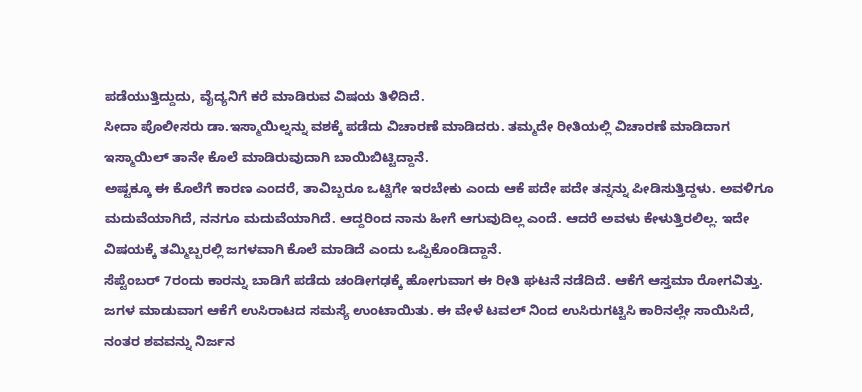ಪಡೆಯುತ್ತಿದ್ದುದು, ವೈದ್ಯನಿಗೆ ಕರೆ ಮಾಡಿರುವ ವಿಷಯ ತಿಳಿದಿದೆ.
ಸೀದಾ ಪೊಲೀಸರು ಡಾ.ಇಸ್ಮಾಯಿಲ್ನನ್ನು ವಶಕ್ಕೆ ಪಡೆದು ವಿಚಾರಣೆ ಮಾಡಿದರು. ತಮ್ಮದೇ ರೀತಿಯಲ್ಲಿ ವಿಚಾರಣೆ ಮಾಡಿದಾಗ ಇಸ್ಮಾಯಿಲ್ ತಾನೇ ಕೊಲೆ ಮಾಡಿರುವುದಾಗಿ ಬಾಯಿಬಿಟ್ಟಿದ್ದಾನೆ.
ಅಷ್ಟಕ್ಕೂ ಈ ಕೊಲೆಗೆ ಕಾರಣ ಎಂದರೆ, ತಾವಿಬ್ಬರೂ ಒಟ್ಟಿಗೇ ಇರಬೇಕು ಎಂದು ಆಕೆ ಪದೇ ಪದೇ ತನ್ನನ್ನು ಪೀಡಿಸುತ್ತಿದ್ದಳು. ಅವಳಿಗೂ ಮದುವೆಯಾಗಿದೆ, ನನಗೂ ಮದುವೆಯಾಗಿದೆ. ಆದ್ದರಿಂದ ನಾನು ಹೀಗೆ ಆಗುವುದಿಲ್ಲ ಎಂದೆ. ಆದರೆ ಅವಳು ಕೇಳುತ್ತಿರಲಿಲ್ಲ. ಇದೇ ವಿಷಯಕ್ಕೆ ತಮ್ಮಿಬ್ಬರಲ್ಲಿ ಜಗಳವಾಗಿ ಕೊಲೆ ಮಾಡಿದೆ ಎಂದು ಒಪ್ಪಿಕೊಂಡಿದ್ದಾನೆ.
ಸೆಪ್ಟೆಂಬರ್ 7ರಂದು ಕಾರನ್ನು ಬಾಡಿಗೆ ಪಡೆದು ಚಂಡೀಗಢಕ್ಕೆ ಹೋಗುವಾಗ ಈ ರೀತಿ ಘಟನೆ ನಡೆದಿದೆ. ಆಕೆಗೆ ಆಸ್ತಮಾ ರೋಗವಿತ್ತು. ಜಗಳ ಮಾಡುವಾಗ ಆಕೆಗೆ ಉಸಿರಾಟದ ಸಮಸ್ಯೆ ಉಂಟಾಯಿತು. ಈ ವೇಳೆ ಟವಲ್ ನಿಂದ ಉಸಿರುಗಟ್ಟಿಸಿ ಕಾರಿನಲ್ಲೇ ಸಾಯಿಸಿದೆ, ನಂತರ ಶವವನ್ನು ನಿರ್ಜನ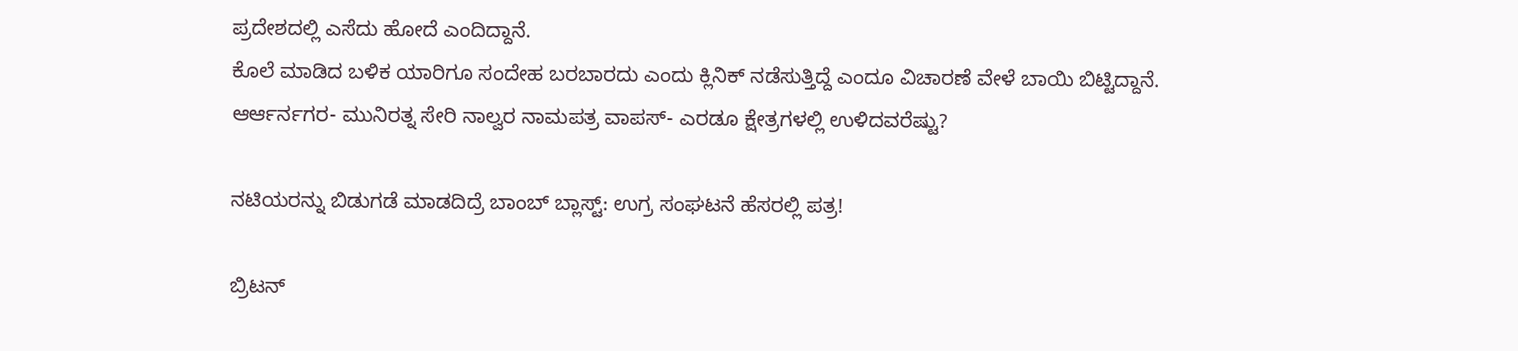ಪ್ರದೇಶದಲ್ಲಿ ಎಸೆದು ಹೋದೆ ಎಂದಿದ್ದಾನೆ.
ಕೊಲೆ ಮಾಡಿದ ಬಳಿಕ ಯಾರಿಗೂ ಸಂದೇಹ ಬರಬಾರದು ಎಂದು ಕ್ಲಿನಿಕ್‌ ನಡೆಸುತ್ತಿದ್ದೆ ಎಂದೂ ವಿಚಾರಣೆ ವೇಳೆ ಬಾಯಿ ಬಿಟ್ಟಿದ್ದಾನೆ.
ಆರ್ಆರ್ನಗರ- ಮುನಿರತ್ನ ಸೇರಿ ನಾಲ್ವರ ನಾಮಪತ್ರ ವಾಪಸ್- ಎರಡೂ ಕ್ಷೇತ್ರಗಳಲ್ಲಿ ಉಳಿದವರೆಷ್ಟು?

ನಟಿಯರನ್ನು ಬಿಡುಗಡೆ ಮಾಡದಿದ್ರೆ ಬಾಂಬ್ ಬ್ಲಾಸ್ಟ್: ಉಗ್ರ ಸಂಘಟನೆ ಹೆಸರಲ್ಲಿ ಪತ್ರ!

ಬ್ರಿಟನ್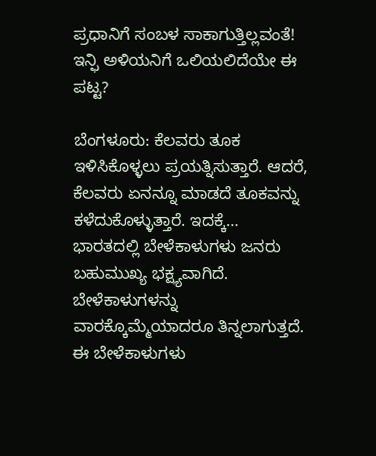ಪ್ರಧಾನಿಗೆ ಸಂಬಳ ಸಾಕಾಗುತ್ತಿಲ್ಲವಂತೆ! ಇನ್ಫಿ ಅಳಿಯನಿಗೆ ಒಲಿಯಲಿದೆಯೇ ಈ ಪಟ್ಟ?

ಬೆಂಗಳೂರು: ಕೆಲವರು ತೂಕ ಇಳಿಸಿಕೊಳ್ಳಲು ಪ್ರಯತ್ನಿಸುತ್ತಾರೆ. ಆದರೆ, ಕೆಲವರು ಏನನ್ನೂ ಮಾಡದೆ ತೂಕವನ್ನು ಕಳೆದುಕೊಳ್ಳುತ್ತಾರೆ. ಇದಕ್ಕೆ…
ಭಾರತದಲ್ಲಿ ಬೇಳೆಕಾಳುಗಳು ಜನರು ಬಹುಮುಖ್ಯ ಭಕ್ಷ್ಯವಾಗಿದೆ. ಬೇಳೆಕಾಳುಗಳನ್ನು ವಾರಕ್ಕೊಮ್ಮೆಯಾದರೂ ತಿನ್ನಲಾಗುತ್ತದೆ. ಈ ಬೇಳೆಕಾಳುಗಳು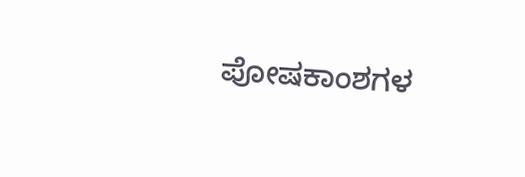ಪೋಷಕಾಂಶಗಳ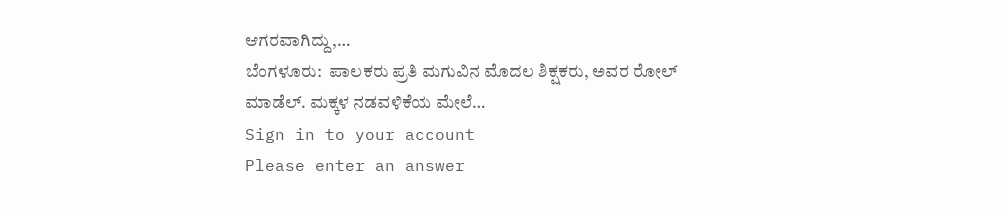ಆಗರವಾಗಿದ್ದು,…
ಬೆಂಗಳೂರು:  ಪಾಲಕರು ಪ್ರತಿ ಮಗುವಿನ ಮೊದಲ ಶಿಕ್ಷಕರು, ಅವರ ರೋಲ್ ಮಾಡೆಲ್. ಮಕ್ಕಳ ನಡವಳಿಕೆಯ ಮೇಲೆ…
Sign in to your account
Please enter an answer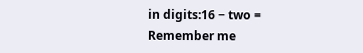in digits:16 − two =
Remember me